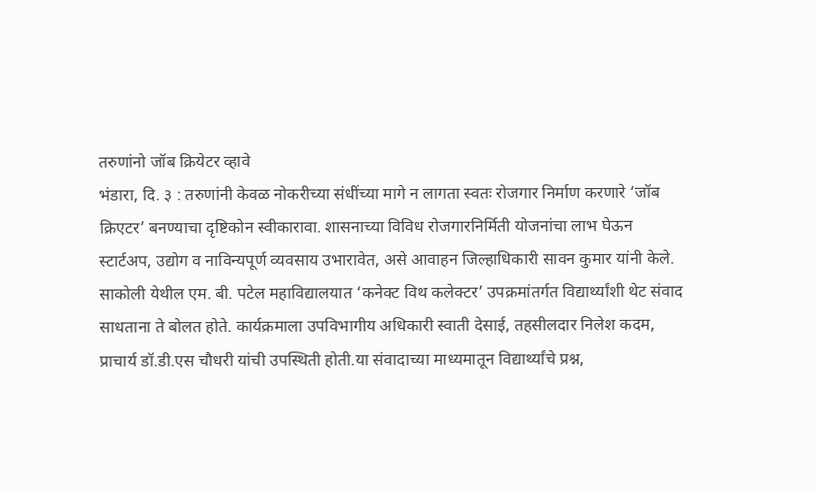तरुणांनो जॉब क्रियेटर व्हावे
भंडारा, दि. ३ : तरुणांनी केवळ नोकरीच्या संधींच्या मागे न लागता स्वतः रोजगार निर्माण करणारे ‘जॉब क्रिएटर’ बनण्याचा दृष्टिकोन स्वीकारावा. शासनाच्या विविध रोजगारनिर्मिती योजनांचा लाभ घेऊन स्टार्टअप, उद्योग व नाविन्यपूर्ण व्यवसाय उभारावेत, असे आवाहन जिल्हाधिकारी सावन कुमार यांनी केले.
साकोली येथील एम. बी. पटेल महाविद्यालयात ‘कनेक्ट विथ कलेक्टर’ उपक्रमांतर्गत विद्यार्थ्यांशी थेट संवाद साधताना ते बोलत होते. कार्यक्रमाला उपविभागीय अधिकारी स्वाती देसाई, तहसीलदार निलेश कदम, प्राचार्य डॉ.डी.एस चौधरी यांची उपस्थिती होती.या संवादाच्या माध्यमातून विद्यार्थ्यांचे प्रश्न,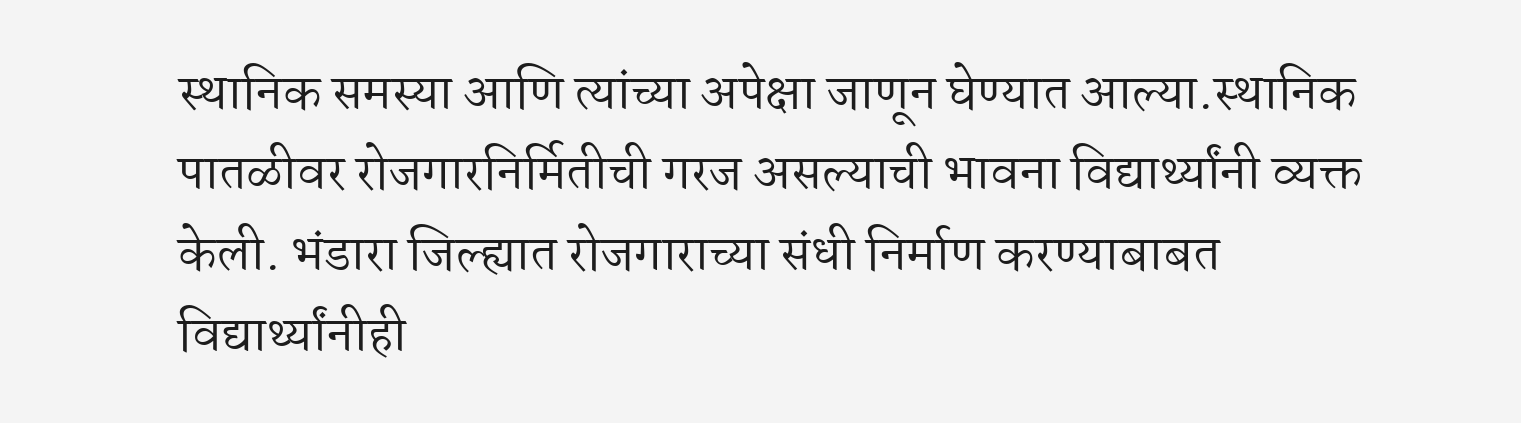स्थानिक समस्या आणि त्यांच्या अपेक्षा जाणून घेण्यात आल्या.स्थानिक पातळीवर रोजगारनिर्मितीची गरज असल्याची भावना विद्यार्थ्यांनी व्यक्त केली. भंडारा जिल्ह्यात रोजगाराच्या संधी निर्माण करण्याबाबत विद्यार्थ्यांनीही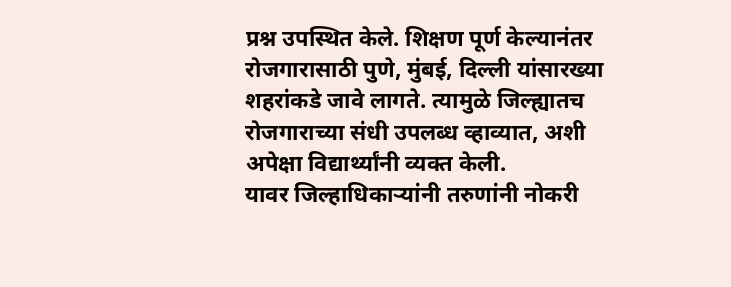प्रश्न उपस्थित केले. शिक्षण पूर्ण केल्यानंतर रोजगारासाठी पुणे, मुंबई, दिल्ली यांसारख्या शहरांकडे जावे लागते. त्यामुळे जिल्ह्यातच रोजगाराच्या संधी उपलब्ध व्हाव्यात, अशी अपेक्षा विद्यार्थ्यांनी व्यक्त केली.
यावर जिल्हाधिकाऱ्यांनी तरुणांनी नोकरी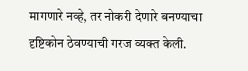मागणारे नव्हे, तर नोकरी देणारे बनण्याचा दृष्टिकोन ठेवण्याची गरज व्यक्त केली.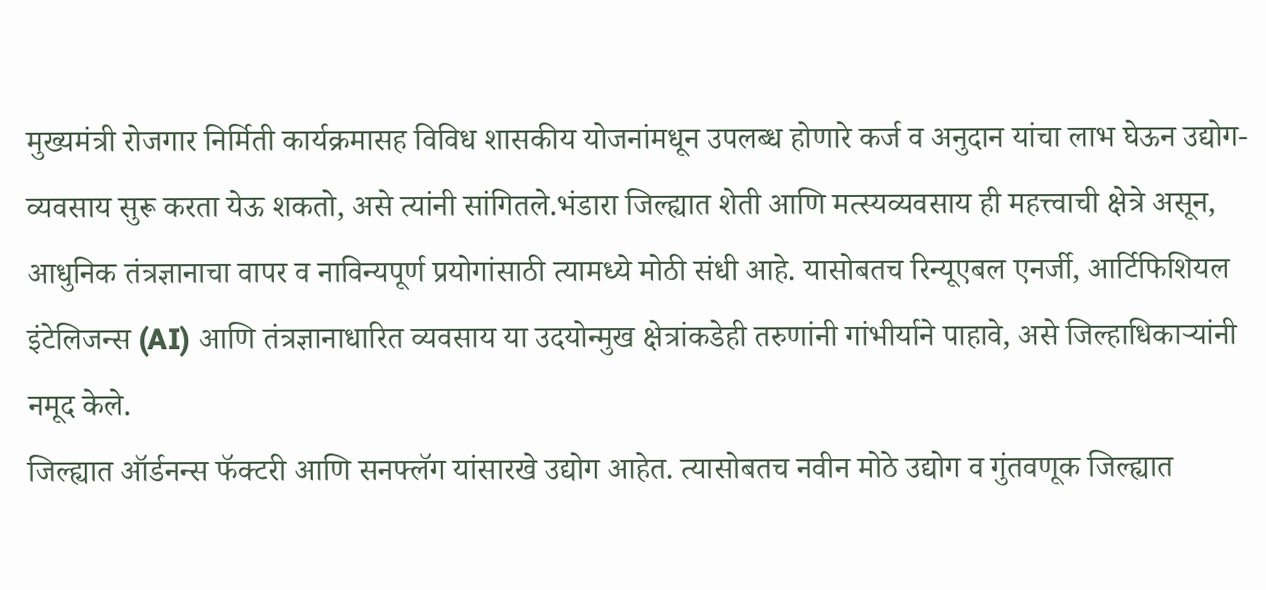मुख्यमंत्री रोजगार निर्मिती कार्यक्रमासह विविध शासकीय योजनांमधून उपलब्ध होणारे कर्ज व अनुदान यांचा लाभ घेऊन उद्योग-व्यवसाय सुरू करता येऊ शकतो, असे त्यांनी सांगितले.भंडारा जिल्ह्यात शेती आणि मत्स्यव्यवसाय ही महत्त्वाची क्षेत्रे असून, आधुनिक तंत्रज्ञानाचा वापर व नाविन्यपूर्ण प्रयोगांसाठी त्यामध्ये मोठी संधी आहे. यासोबतच रिन्यूएबल एनर्जी, आर्टिफिशियल इंटेलिजन्स (AI) आणि तंत्रज्ञानाधारित व्यवसाय या उदयोन्मुख क्षेत्रांकडेही तरुणांनी गांभीर्याने पाहावे, असे जिल्हाधिकाऱ्यांनी नमूद केले.
जिल्ह्यात ऑर्डनन्स फॅक्टरी आणि सनफ्लॅग यांसारखे उद्योग आहेत. त्यासोबतच नवीन मोठे उद्योग व गुंतवणूक जिल्ह्यात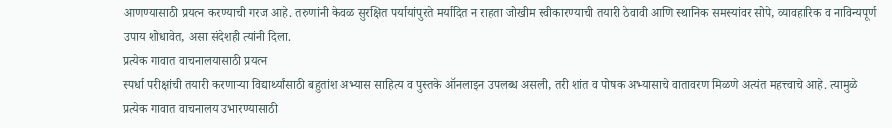आणण्यासाठी प्रयत्न करण्याची गरज आहे. तरुणांनी केवळ सुरक्षित पर्यायांपुरते मर्यादित न राहता जोखीम स्वीकारण्याची तयारी ठेवावी आणि स्थानिक समस्यांवर सोपे, व्यावहारिक व नाविन्यपूर्ण उपाय शोधावेत, असा संदेशही त्यांनी दिला.
प्रत्येक गावात वाचनालयासाठी प्रयत्न
स्पर्धा परीक्षांची तयारी करणाऱ्या विद्यार्थ्यांसाठी बहुतांश अभ्यास साहित्य व पुस्तके ऑनलाइन उपलब्ध असली, तरी शांत व पोषक अभ्यासाचे वातावरण मिळणे अत्यंत महत्त्वाचे आहे. त्यामुळे प्रत्येक गावात वाचनालय उभारण्यासाठी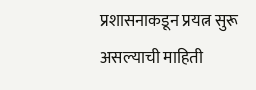प्रशासनाकडून प्रयत्न सुरू असल्याची माहिती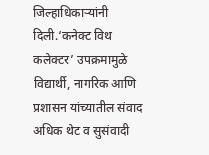जिल्हाधिकाऱ्यांनी दिली.‘कनेक्ट विथ कलेक्टर’ उपक्रमामुळे विद्यार्थी, नागरिक आणि प्रशासन यांच्यातील संवाद अधिक थेट व सुसंवादी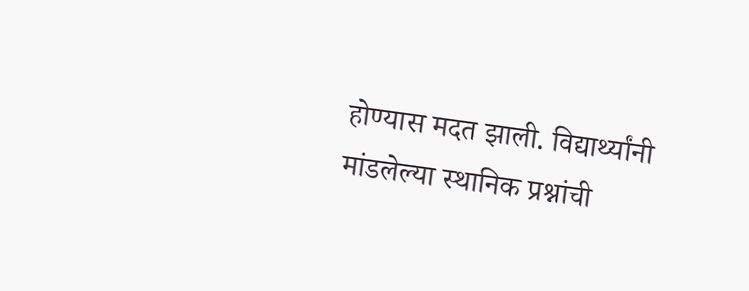होण्यास मदत झाली. विद्यार्थ्यांनी मांडलेल्या स्थानिक प्रश्नांची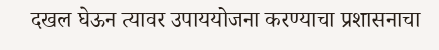दखल घेऊन त्यावर उपाययोजना करण्याचा प्रशासनाचा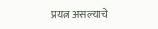प्रयत्न असल्याचे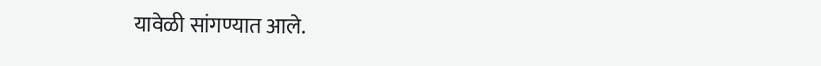यावेळी सांगण्यात आले.